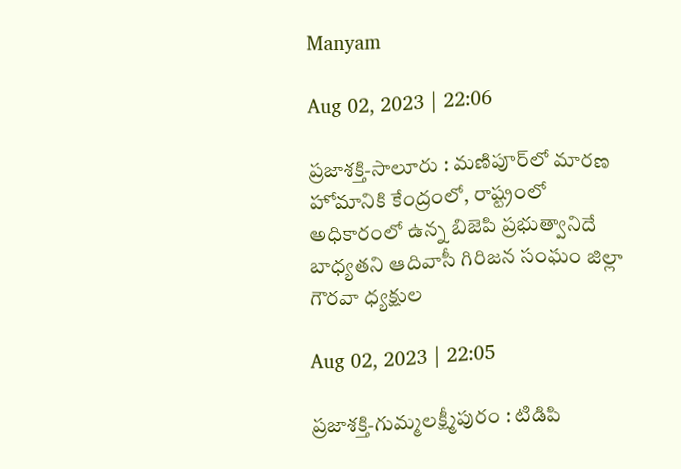Manyam

Aug 02, 2023 | 22:06

ప్రజాశక్తి-సాలూరు : మణిపూర్‌లో మారణ హోమానికి కేంద్రంలో, రాష్ట్రంలో అధికారంలో ఉన్న బిజెపి ప్రభుత్వానిదే బాధ్యతని ఆదివాసీ గిరిజన సంఘం జిల్లా గౌరవా ధ్యక్షుల

Aug 02, 2023 | 22:05

ప్రజాశక్తి-గుమ్మలక్ష్మీపురం : టిడిపి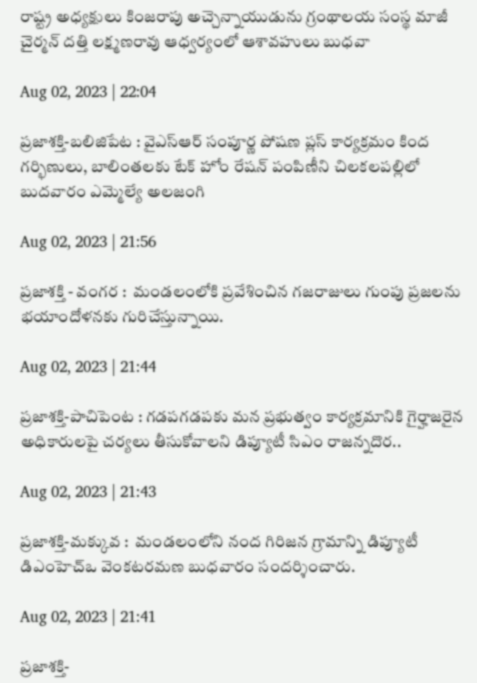రాష్ట్ర అధ్యక్షులు కింజరాపు అచ్చెన్నాయుడును గ్రంథాలయ సంస్థ మాజీ చైర్మన్‌ దత్తి లక్ష్మణరావు ఆధ్వర్యంలో ఆశావహులు బుధవా

Aug 02, 2023 | 22:04

ప్రజాశక్తి-బలిజిపేట : వైఎస్‌ఆర్‌ సంపూర్ణ పోషణ ప్లస్‌ కార్యక్రమం కింద గర్భిణులు, బాలింతలకు టేక్‌ హోం రేషన్‌ పంపిణీని చిలకలపల్లిలో బుదవారం ఎమ్మెల్యే అలజంగి

Aug 02, 2023 | 21:56

ప్రజాశక్తి - వంగర :  మండలంలోకి ప్రవేశించిన గజరాజులు గుంపు ప్రజలను భయాందోళనకు గురిచేస్తున్నాయి.

Aug 02, 2023 | 21:44

ప్రజాశక్తి-పాచిపెంట : గడపగడపకు మన ప్రభుత్వం కార్యక్రమానికి గైర్హాజరైన అధికారులపై చర్యలు తీసుకోవాలని డిప్యూటీ సిఎం రాజన్నదొర..

Aug 02, 2023 | 21:43

ప్రజాశక్తి-మక్కువ :  మండలంలోని నంద గిరిజన గ్రామాన్ని డిప్యూటీ డిఎంహెచ్‌ఒ వెంకటరమణ బుధవారం సందర్శించారు.

Aug 02, 2023 | 21:41

ప్రజాశక్తి-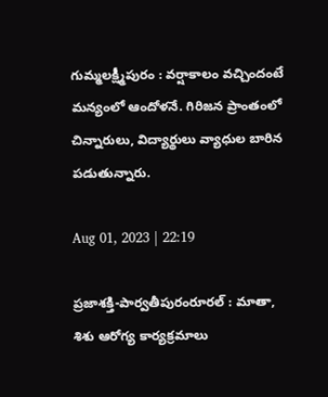గుమ్మలక్ష్మీపురం : వర్షాకాలం వచ్చిందంటే మన్యంలో ఆందోళనే. గిరిజన ప్రాంతంలో చిన్నారులు, విద్యార్థులు వ్యాధుల బారిన పడుతున్నారు.

Aug 01, 2023 | 22:19

ప్రజాశక్తి-పార్వతీపురంరూరల్‌ : మాతా, శిశు ఆరోగ్య కార్యక్రమాలు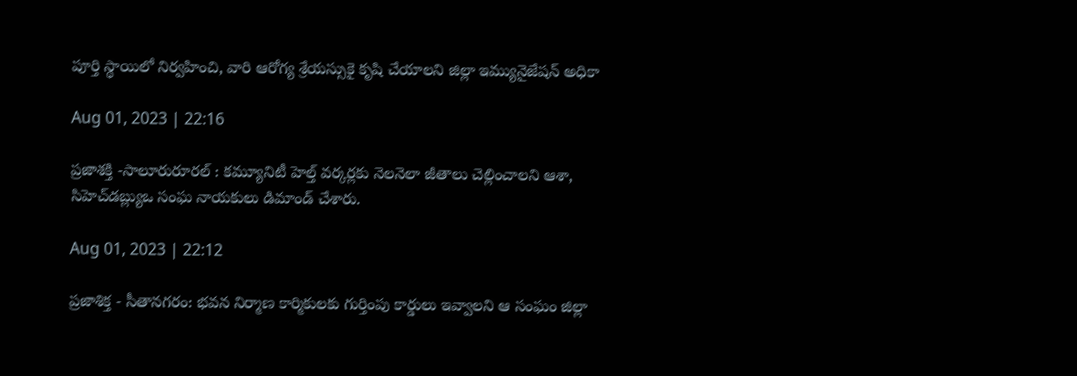పూర్తి స్థాయిలో నిర్వహించి, వారి ఆరోగ్య శ్రేయస్సుకై కృషి చేయాలని జిల్లా ఇమ్యునైజేషన్‌ అధికా

Aug 01, 2023 | 22:16

ప్రజాశక్తి -సాలూరురూరల్‌ : కమ్యూనిటీ హెల్త్‌ వర్కర్లకు నెలనెలా జీతాలు చెల్లించాలని ఆశా, సిహెచ్‌డబ్ల్యుఒ సంఘ నాయకులు డిమాండ్‌ చేశారు.

Aug 01, 2023 | 22:12

ప్రజాశిక్త - సీతానగరం: భవన నిర్మాణ కార్మికులకు గుర్తింపు కార్డులు ఇవ్వాలని ఆ సంఘం జిల్లా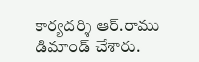కార్యదర్శి ఆర్‌.రాము డిమాండ్‌ చేశారు.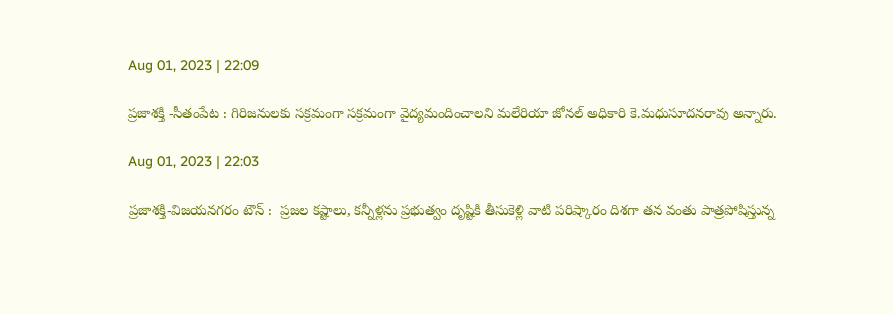Aug 01, 2023 | 22:09

ప్రజాశక్తి -సీతంపేట : గిరిజనులకు సక్రమంగా సక్రమంగా వైద్యమందించాలని మలేరియా జోనల్‌ అధికారి కె.మధుసూదనరావు అన్నారు.

Aug 01, 2023 | 22:03

ప్రజాశక్తి-విజయనగరం టౌన్‌ :  ప్రజల కష్టాలు, కన్నీళ్లను ప్రభుత్వం దృష్టికి తీసుకెళ్లి వాటి పరిష్కారం దిశగా తన వంతు పాత్రపోషిస్తున్న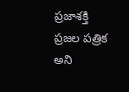ప్రజాశక్తి ప్రజల పత్రిక అని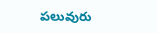పలువురు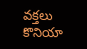వక్తలు కొనియా